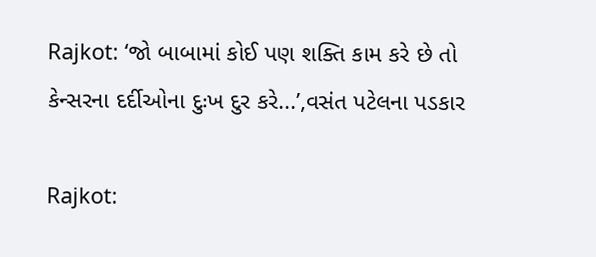Rajkot: ‘જો બાબામાં કોઈ પણ શક્તિ કામ કરે છે તો કેન્સરના દર્દીઓના દુઃખ દુર કરે...’,વસંત પટેલના પડકાર

Rajkot: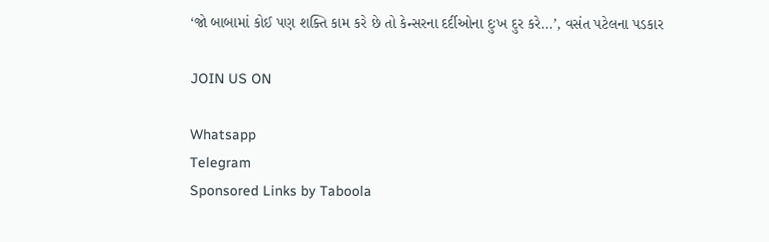‘જો બાબામાં કોઈ પણ શક્તિ કામ કરે છે તો કેન્સરના દર્દીઓના દુઃખ દુર કરે...’, વસંત પટેલના પડકાર

JOIN US ON

Whatsapp
Telegram
Sponsored Links by Taboola